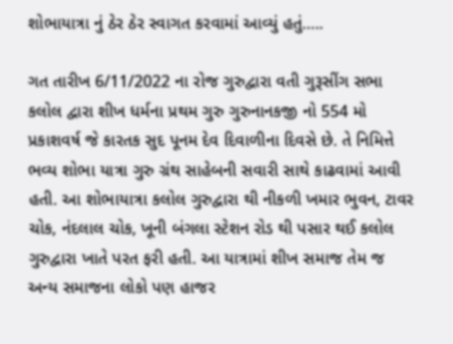શોભાયાત્રા નું ઠેર ઠેર સ્વાગત કરવામાં આવ્યું હતું…..

ગત તારીખ 6/11/2022 ના રોજ ગુરુદ્વારા વતી ગુરૂસીંગ સભા કલોલ દ્વારા શીખ ધર્મના પ્રથમ ગુરુ ગુરુનાનકજી નો 554 મો પ્રકાશવર્ષ જે કારતક સુદ પૂનમ દેવ દિવાળીના દિવસે છે. તે નિમિત્તે ભવ્ય શોભા યાત્રા ગુરુ ગ્રંથ સાહેબની સવારી સાથે કાઢવામાં આવી હતી. આ શોભાયાત્રા કલોલ ગુરુદ્વારા થી નીકળી ખમાર ભુવન, ટાવર ચોક, નંદલાલ ચોક, ખૂની બંગલા સ્ટેશન રોડ થી પસાર થઈ કલોલ ગુરુદ્વારા ખાતે પરત ફરી હતી. આ યાત્રામાં શીખ સમાજ તેમ જ અન્ય સમાજના લોકો પણ હાજર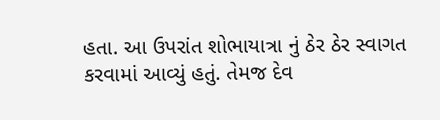હતા. આ ઉપરાંત શોભાયાત્રા નું ઠેર ઠેર સ્વાગત કરવામાં આવ્યું હતું. તેમજ દેવ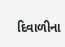દિવાળીના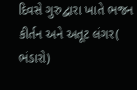દિવસે ગુરુદ્વારા ખાતે ભજન કીર્તન અને અતૂટ લંગર( ભંડારો)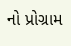નો પ્રોગ્રામ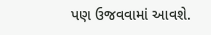પણ ઉજવવામાં આવશે.